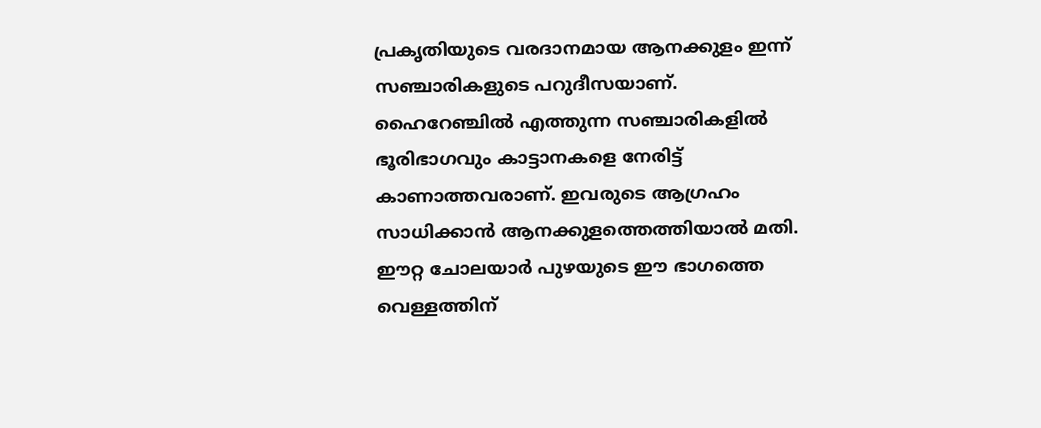പ്രകൃതിയുടെ വരദാനമായ ആനക്കുളം ഇന്ന് സഞ്ചാരികളുടെ പറുദീസയാണ്. ഹൈറേഞ്ചിൽ എത്തുന്ന സഞ്ചാരികളിൽ ഭൂരിഭാഗവും കാട്ടാനകളെ നേരിട്ട് കാണാത്തവരാണ്. ഇവരുടെ ആഗ്രഹം സാധിക്കാൻ ആനക്കുളത്തെത്തിയാൽ മതി.
ഈറ്റ ചോലയാർ പുഴയുടെ ഈ ഭാഗത്തെ വെള്ളത്തിന്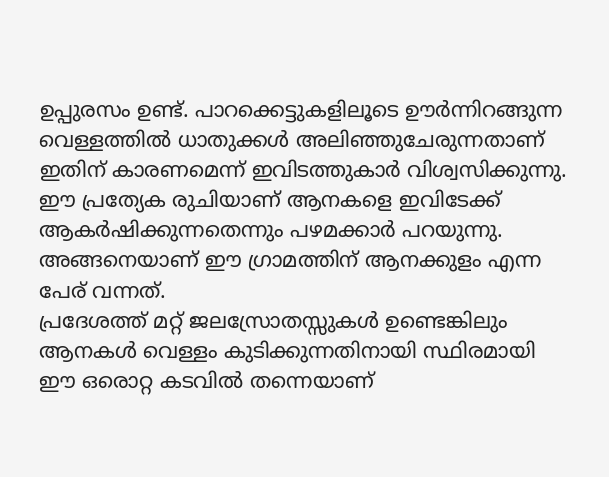ഉപ്പുരസം ഉണ്ട്. പാറക്കെട്ടുകളിലൂടെ ഊർന്നിറങ്ങുന്ന വെള്ളത്തിൽ ധാതുക്കൾ അലിഞ്ഞുചേരുന്നതാണ് ഇതിന് കാരണമെന്ന് ഇവിടത്തുകാർ വിശ്വസിക്കുന്നു. ഈ പ്രത്യേക രുചിയാണ് ആനകളെ ഇവിടേക്ക് ആകർഷിക്കുന്നതെന്നും പഴമക്കാർ പറയുന്നു. അങ്ങനെയാണ് ഈ ഗ്രാമത്തിന് ആനക്കുളം എന്ന പേര് വന്നത്.
പ്രദേശത്ത് മറ്റ് ജലസ്രോതസ്സുകൾ ഉണ്ടെങ്കിലും ആനകൾ വെള്ളം കുടിക്കുന്നതിനായി സ്ഥിരമായി ഈ ഒരൊറ്റ കടവിൽ തന്നെയാണ്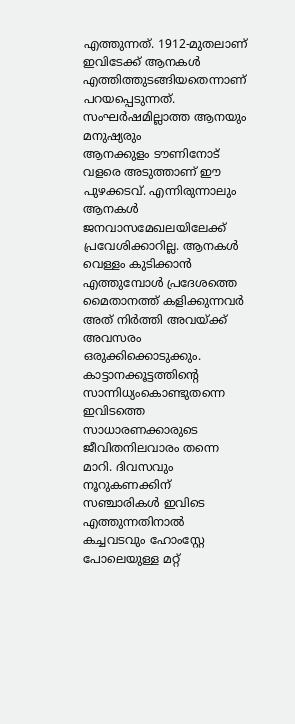എത്തുന്നത്. 1912-മുതലാണ് ഇവിടേക്ക് ആനകൾ എത്തിത്തുടങ്ങിയതെന്നാണ് പറയപ്പെടുന്നത്.
സംഘർഷമില്ലാത്ത ആനയും മനുഷ്യരും
ആനക്കുളം ടൗണിനോട് വളരെ അടുത്താണ് ഈ പുഴക്കടവ്. എന്നിരുന്നാലും ആനകൾ ജനവാസമേഖലയിലേക്ക് പ്രവേശിക്കാറില്ല. ആനകൾ വെള്ളം കുടിക്കാൻ എത്തുമ്പോൾ പ്രദേശത്തെ മൈതാനത്ത് കളിക്കുന്നവർ അത് നിർത്തി അവയ്ക്ക് അവസരം ഒരുക്കിക്കൊടുക്കും.
കാട്ടാനക്കൂട്ടത്തിന്റെ സാന്നിധ്യംകൊണ്ടുതന്നെ ഇവിടത്തെ സാധാരണക്കാരുടെ ജീവിതനിലവാരം തന്നെ മാറി. ദിവസവും നൂറുകണക്കിന് സഞ്ചാരികൾ ഇവിടെ എത്തുന്നതിനാൽ കച്ചവടവും ഹോംസ്റ്റേ പോലെയുള്ള മറ്റ്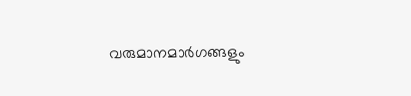വരുമാനമാർഗങ്ങളും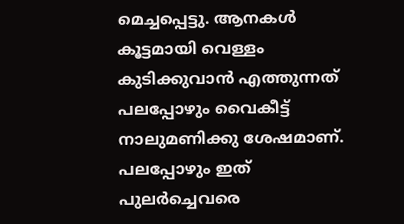മെച്ചപ്പെട്ടു. ആനകൾ കൂട്ടമായി വെള്ളം കുടിക്കുവാൻ എത്തുന്നത് പലപ്പോഴും വൈകീട്ട് നാലുമണിക്കു ശേഷമാണ്. പലപ്പോഴും ഇത് പുലർച്ചെവരെ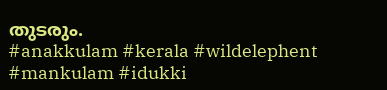തുടരും.
#anakkulam #kerala #wildelephent #mankulam #idukki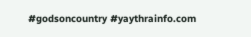#godsoncountry #yaythrainfo.com